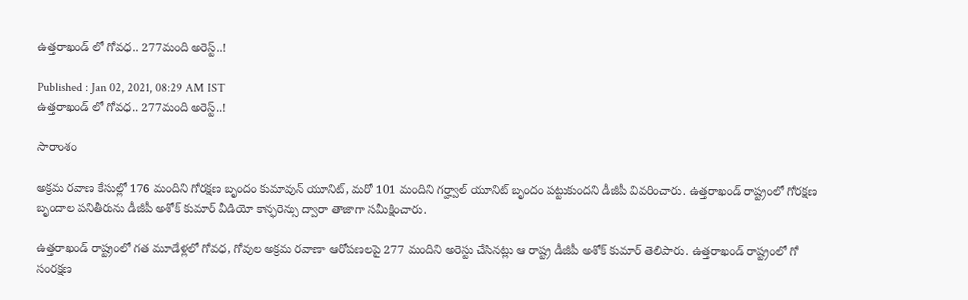ఉత్తరాఖండ్ లో గోవధ.. 277మంది అరెస్ట్..!

Published : Jan 02, 2021, 08:29 AM IST
ఉత్తరాఖండ్ లో గోవధ.. 277మంది అరెస్ట్..!

సారాంశం

అక్రమ రవాణ కేసుల్లో 176 మందిని గోరక్షణ బృందం కుమావున్ యూనిట్, మరో 101 మందిని గర్హ్వాల్ యూనిట్ బృందం పట్టుకుందని డీజీపీ వివరించారు. ఉత్తరాఖండ్ రాష్ట్రంలో గోరక్షణ బృందాల పనితీరును డీజీపీ అశోక్ కుమార్ వీడియో కాన్ఫరెన్సు ద్వారా తాజాగా సమీక్షించారు.

ఉత్తరాఖండ్ రాష్ట్రంలో గత మూడేళ్లలో గోవధ, గోవుల అక్రమ రవాణా ఆరోపణలపై 277 మందిని అరెస్టు చేసినట్లు ఆ రాష్ట్ర డీజీపీ అశోక్ కుమార్ తెలిపారు. ఉత్తరాఖండ్ రాష్ట్రంలో గో సంరక్షణ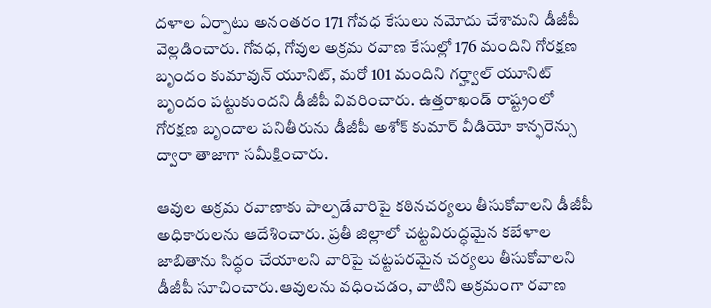దళాల ఏర్పాటు అనంతరం 171 గోవధ కేసులు నమోదు చేశామని డీజీపీ వెల్లడించారు. గోవధ, గోవుల అక్రమ రవాణ కేసుల్లో 176 మందిని గోరక్షణ బృందం కుమావున్ యూనిట్, మరో 101 మందిని గర్హ్వాల్ యూనిట్ బృందం పట్టుకుందని డీజీపీ వివరించారు. ఉత్తరాఖండ్ రాష్ట్రంలో గోరక్షణ బృందాల పనితీరును డీజీపీ అశోక్ కుమార్ వీడియో కాన్ఫరెన్సు ద్వారా తాజాగా సమీక్షించారు.

ఆవుల అక్రమ రవాణాకు పాల్పడేవారిపై కఠినచర్యలు తీసుకోవాలని డీజీపీ అధికారులను ఆదేశించారు. ప్రతీ జిల్లాలో చట్టవిరుద్ధమైన కబేళాల జాబితాను సిద్ధం చేయాలని వారిపై చట్టపరమైన చర్యలు తీసుకోవాలని డీజీపీ సూచించారు.ఆవులను వధించడం, వాటిని అక్రమంగా రవాణ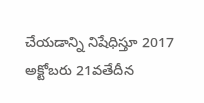చేయడాన్ని నిషేధిస్తూ 2017 అక్టోబరు 21వతేదీన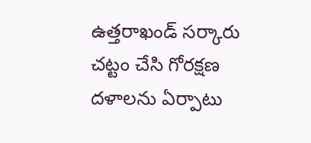ఉత్తరాఖండ్ సర్కారు చట్టం చేసి గోరక్షణ దళాలను ఏర్పాటు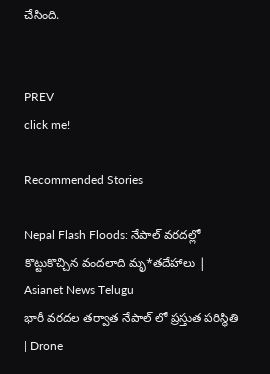చేసింది.


PREV
click me!

Recommended Stories

Nepal Flash Floods: నేపాల్ వరదల్లో కొట్టుకొచ్చిన వందలాది మృ*తదేహాలు | Asianet News Telugu
భారీ వరదల తర్వాత నేపాల్ లో ప్రస్తుత పరిస్థితి | Drone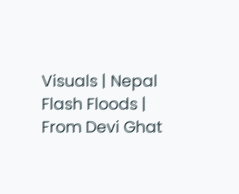Visuals | Nepal Flash Floods | From Devi Ghat